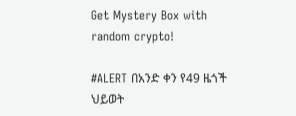Get Mystery Box with random crypto!

#ALERT በአንድ ቀን የ49 ዜጎች ህይወት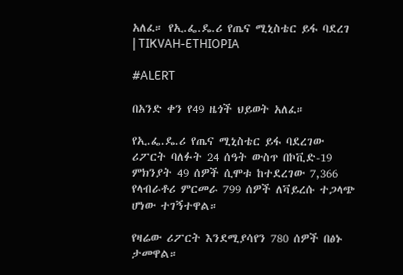አለፈ። የኢ.ፌ.ዴ.ሪ የጤና ሚኒስቴር ይፋ ባደረገ | TIKVAH-ETHIOPIA

#ALERT

በአንድ ቀን የ49 ዜጎች ህይወት አለፈ።

የኢ.ፌ.ዴ.ሪ የጤና ሚኒስቴር ይፋ ባደረገው ሪፖርት ባለፉት 24 ሰዓት ውስጥ በኮቪድ-19 ምክንያት 49 ሰዎች ሲሞቱ ከተደረገው 7,366 የላብራቶሪ ምርመራ 799 ሰዎች ለቫይረሱ ተጋላጭ ሆነው ተገኝተዋል።

የዛሬው ሪፖርት እንደሚያሳየን 780 ሰዎች በፅኑ ታመዋል።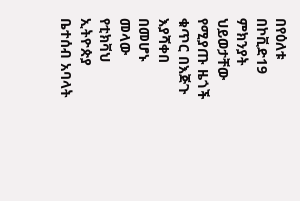በየዕለቱ በኮቪድ19 ምክንያት ህይወታቸው የሚያጡ ዜጎች ቁጥር በእጅጉ እያሻቀበ በመሆኑ መላው የቲክቫህ ኢትዮጵያ ቤተሰብ አባላት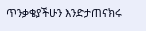ጥንቃቄያችሁን እንድታጠናክሩ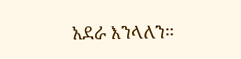አደራ እንላለን።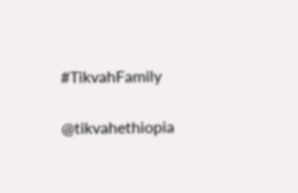#TikvahFamily

@tikvahethiopia